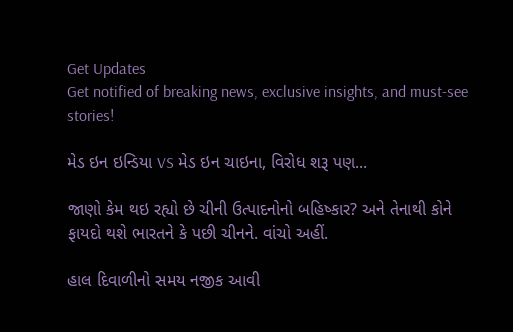Get Updates
Get notified of breaking news, exclusive insights, and must-see stories!

મેડ ઇન ઇન્ડિયા VS મેડ ઇન ચાઇના, વિરોધ શરૂ પણ...

જાણો કેમ થઇ રહ્યો છે ચીની ઉત્પાદનોનો બહિષ્કાર? અને તેનાથી કોને ફાયદો થશે ભારતને કે પછી ચીનને. વાંચો અહીં.

હાલ દિવાળીનો સમય નજીક આવી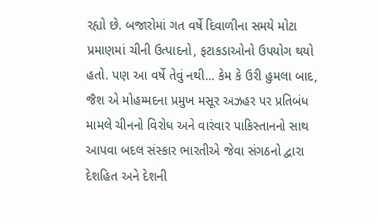રહ્યો છે. બજારોમાં ગત વર્ષે દિવાળીના સમયે મોટા પ્રમાણમાં ચીની ઉત્પાદનો, ફટાકડાઓનો ઉપયોગ થયો હતો. પણ આ વર્ષે તેવું નથી... કેમ કે ઉરી હુમલા બાદ, જૈશ એ મોહમ્મદના પ્રમુખ મસૂર અઝહર પર પ્રતિબંધ મામલે ચીનનો વિરોધ અને વારંવાર પાકિસ્તાનનો સાથ આપવા બદલ સંસ્કાર ભારતીએ જેવા સંગઠનો દ્વારા દેશહિત અને દેશની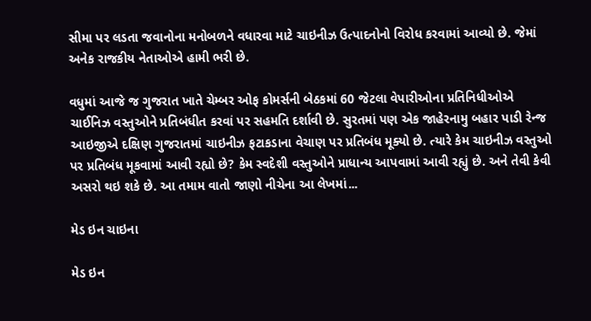સીમા પર લડતા જવાનોના મનોબળને વધારવા માટે ચાઇનીઝ ઉત્પાદનોનો વિરોધ કરવામાં આવ્યો છે. જેમાં અનેક રાજકીય નેતાઓએ હામી ભરી છે.

વધુમાં આજે જ ગુજરાત ખાતે ચેમ્બર ઓફ કોમર્સની બેઠકમાં 60 જેટલા વેપારીઓના પ્રતિનિધીઓએ ચાઈનિઝ વસ્તુઓને પ્રતિબંધીત કરવાં પર સહમતિ દર્શાવી છે. સુરતમાં પણ એક જાહેરનામુ બહાર પાડી રેન્જ આઇજીએ દક્ષિણ ગુજરાતમાં ચાઇનીઝ ફટાકડાના વેચાણ પર પ્રતિબંધ મૂક્યો છે. ત્યારે કેમ ચાઇનીઝ વસ્તુઓ પર પ્રતિબંધ મૂકવામાં આવી રહ્યો છે? કેમ સ્વદેશી વસ્તુઓને પ્રાધાન્ય આપવામાં આવી રહ્યું છે. અને તેવી કેવી અસરો થઇ શકે છે. આ તમામ વાતો જાણો નીચેના આ લેખમાં...

મેડ ઇન ચાઇના

મેડ ઇન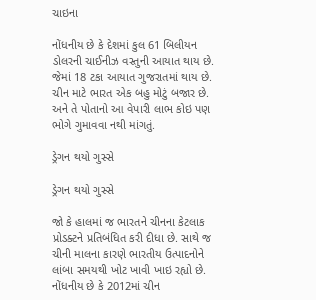ચાઇના

નોંધનીય છે કે દેશમાં કુલ 61 બિલીયન ડોલરની ચાઈનીઝ વસ્તુની આયાત થાય છે. જેમાં 18 ટકા આયાત ગુજરાતમાં થાય છે. ચીન માટે ભારત એક બહુ મોટું બજાર છે. અને તે પોતાનો આ વેપારી લાભ કોઇ પણ ભોગે ગુમાવવા નથી માંગતું.

ડ્રેગન થયો ગુસ્સે

ડ્રેગન થયો ગુસ્સે

જો કે હાલમાં જ ભારતને ચીનના કેટલાક પ્રોડક્ટને પ્રતિબંધિત કરી દીધા છે. સાથે જ ચીની માલના કારણે ભારતીય ઉત્પાદનોને લાંબા સમયથી ખોટ ખાવી ખાઇ રહ્યો છે. નોંધનીય છે કે 2012માં ચીન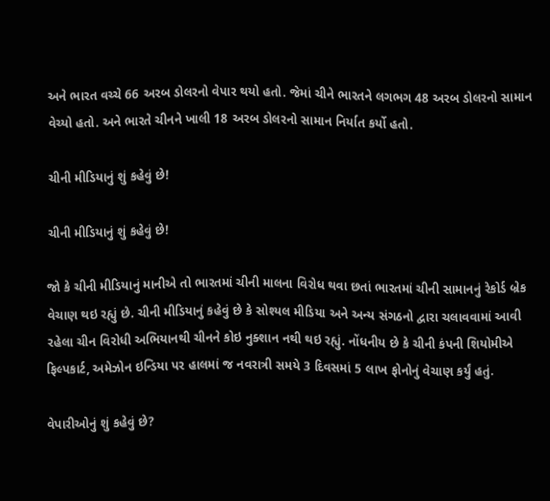અને ભારત વચ્ચે 66 અરબ ડોલરનો વેપાર થયો હતો. જેમાં ચીને ભારતને લગભગ 48 અરબ ડોલરનો સામાન વેચ્યો હતો. અને ભારતે ચીનને ખાલી 18 અરબ ડોલરનો સામાન નિર્યાત કર્યો હતો.

ચીની મીડિયાનું શું કહેવું છે!

ચીની મીડિયાનું શું કહેવું છે!

જો કે ચીની મીડિયાનું માનીએ તો ભારતમાં ચીની માલના વિરોધ થવા છતાં ભારતમાં ચીની સામાનનું રેકોર્ડ બ્રેક વેચાણ થઇ રહ્યું છે. ચીની મીડિયાનું કહેવું છે કે સોશ્યલ મીડિયા અને અન્ય સંગઠનો દ્વારા ચલાવવામાં આવી રહેલા ચીન વિરોધી અભિયાનથી ચીનને કોઇ નુક્શાન નથી થઇ રહ્યું. નોંધનીય છે કે ચીની કંપની શિયોમીએ ફિલ્પકાર્ટ, અમેઝોન ઇન્ડિયા પર હાલમાં જ નવરાત્રી સમયે 3 દિવસમાં 5 લાખ ફોનોનું વેચાણ કર્યું હતું.

વેપારીઓનું શું કહેવું છે?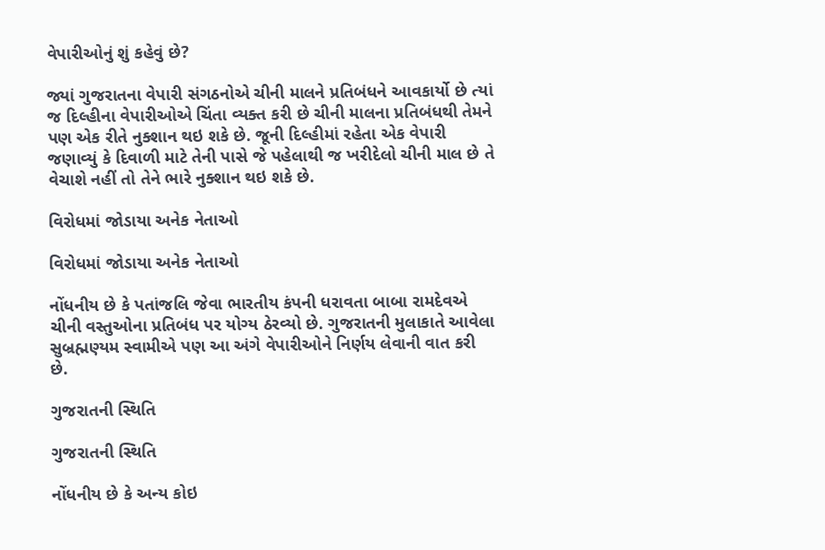વેપારીઓનું શું કહેવું છે?

જ્યાં ગુજરાતના વેપારી સંગઠનોએ ચીની માલને પ્રતિબંધને આવકાર્યો છે ત્યાં જ દિલ્હીના વેપારીઓએ ચિંતા વ્યક્ત કરી છે ચીની માલના પ્રતિબંધથી તેમને પણ એક રીતે નુક્શાન થઇ શકે છે. જૂની દિલ્હીમાં રહેતા એક વેપારી જણાવ્યું કે દિવાળી માટે તેની પાસે જે પહેલાથી જ ખરીદેલો ચીની માલ છે તે વેચાશે નહીં તો તેને ભારે નુક્શાન થઇ શકે છે.

વિરોધમાં જોડાયા અનેક નેતાઓ

વિરોધમાં જોડાયા અનેક નેતાઓ

નોંધનીય છે કે પતાંજલિ જેવા ભારતીય કંપની ધરાવતા બાબા રામદેવએ ચીની વસ્તુઓના પ્રતિબંધ પર યોગ્ય ઠેરવ્યો છે. ગુજરાતની મુલાકાતે આવેલા સુબ્રહ્મણ્યમ સ્વામીએ પણ આ અંગે વેપારીઓને નિર્ણય લેવાની વાત કરી છે.

ગુજરાતની સ્થિતિ

ગુજરાતની સ્થિતિ

નોંધનીય છે કે અન્ય કોઇ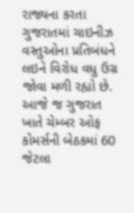રાજ્યના કરતા ગુજરાતમાં ચાઇનીઝ વસ્તુઓના પ્રતિબંધને લઇને વિરોધ વધુ ઉગ્ર જોવા મળી રહ્યો છે. આજે જ ગુજરાત ખાતે ચેમ્બર ઓફ કોમર્સની બેઠકમાં 60 જેટલા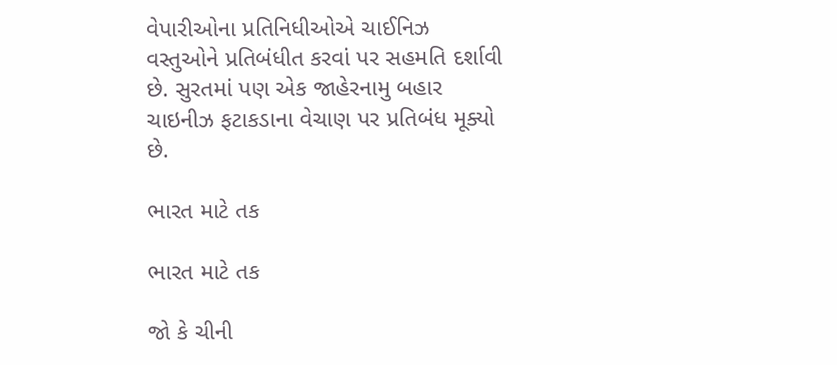વેપારીઓના પ્રતિનિધીઓએ ચાઈનિઝ વસ્તુઓને પ્રતિબંધીત કરવાં પર સહમતિ દર્શાવી છે. સુરતમાં પણ એક જાહેરનામુ બહાર ચાઇનીઝ ફટાકડાના વેચાણ પર પ્રતિબંધ મૂક્યો છે.

ભારત માટે તક

ભારત માટે તક

જો કે ચીની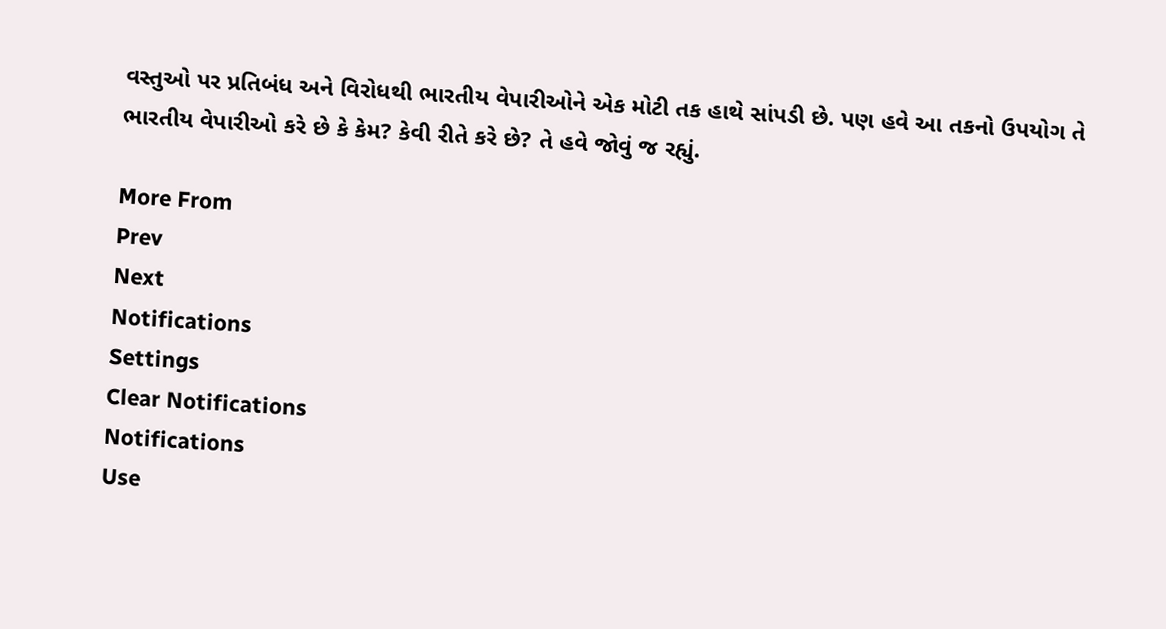વસ્તુઓ પર પ્રતિબંધ અને વિરોધથી ભારતીય વેપારીઓને એક મોટી તક હાથે સાંપડી છે. પણ હવે આ તકનો ઉપયોગ તે ભારતીય વેપારીઓ કરે છે કે કેમ? કેવી રીતે કરે છે? તે હવે જોવું જ રહ્યું.

More From
Prev
Next
Notifications
Settings
Clear Notifications
Notifications
Use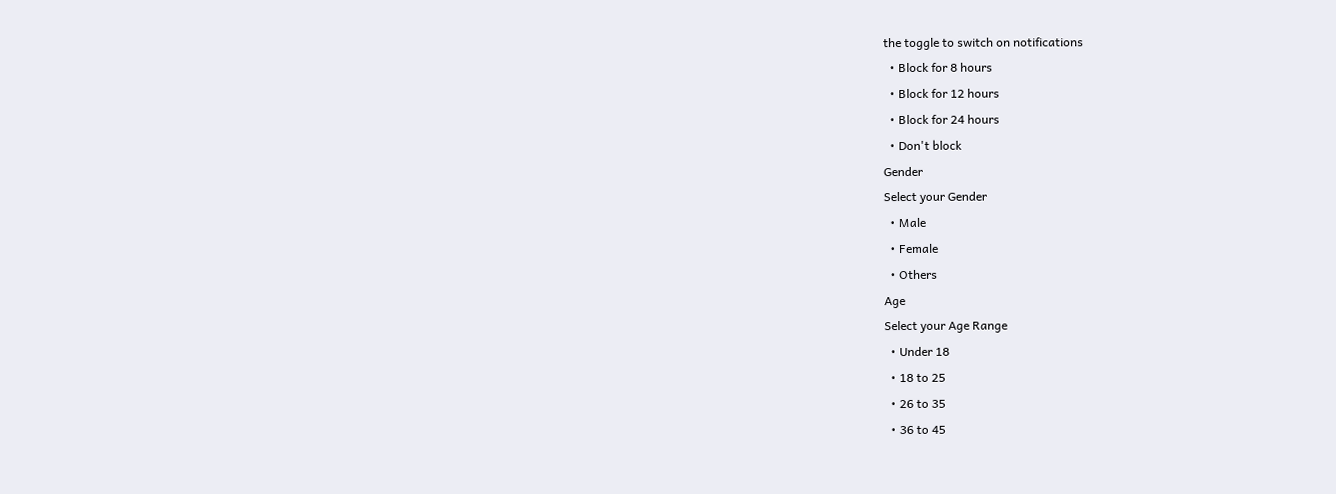the toggle to switch on notifications
  • Block for 8 hours
  • Block for 12 hours
  • Block for 24 hours
  • Don't block
Gender
Select your Gender
  • Male
  • Female
  • Others
Age
Select your Age Range
  • Under 18
  • 18 to 25
  • 26 to 35
  • 36 to 45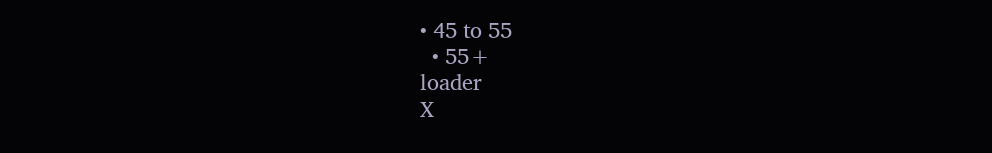• 45 to 55
  • 55+
loader
X